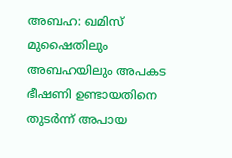അബഹ: ഖമിസ് മുഷൈതിലും അബഹയിലും അപകട ഭീഷണി ഉണ്ടായതിനെ തുടർന്ന് അപായ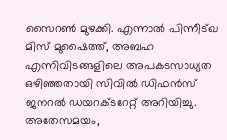സൈറൺ മുഴക്കി. എന്നാൽ പിന്നീട്ഖ മിസ് മുഷൈത്ത്, അബഹ എന്നിവിടങ്ങളിലെ അപകടസാധ്യത ഒഴിഞ്ഞതായി സിവിൽ ഡിഫൻസ് ജനറൽ ഡയറക്ടറേറ്റ് അറിയിച്ചു.
അതേസമയം,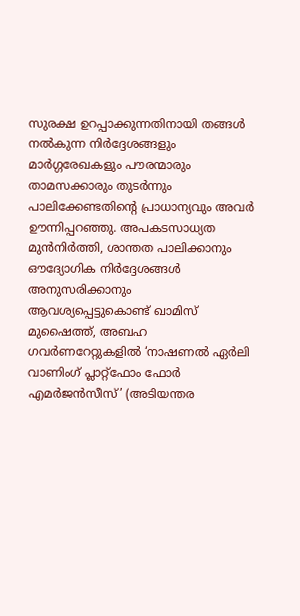സുരക്ഷ ഉറപ്പാക്കുന്നതിനായി തങ്ങൾ നൽകുന്ന നിർദ്ദേശങ്ങളും മാർഗ്ഗരേഖകളും പൗരന്മാരും താമസക്കാരും തുടർന്നും പാലിക്കേണ്ടതിന്റെ പ്രാധാന്യവും അവർ ഊന്നിപ്പറഞ്ഞു. അപകടസാധ്യത മുൻനിർത്തി, ശാന്തത പാലിക്കാനും ഔദ്യോഗിക നിർദ്ദേശങ്ങൾ അനുസരിക്കാനും ആവശ്യപ്പെട്ടുകൊണ്ട് ഖാമിസ് മുഷൈത്ത്, അബഹ ഗവർണറേറ്റുകളിൽ ‘നാഷണൽ ഏർലി വാണിംഗ് പ്ലാറ്റ്ഫോം ഫോർ എമർജൻസീസ്’ (അടിയന്തര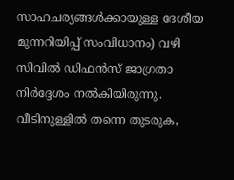സാഹചര്യങ്ങൾക്കായുള്ള ദേശീയ മുന്നറിയിപ്പ് സംവിധാനം) വഴി സിവിൽ ഡിഫൻസ് ജാഗ്രതാ നിർദ്ദേശം നൽകിയിരുന്നു.
വീടിനുള്ളിൽ തന്നെ തുടരുക,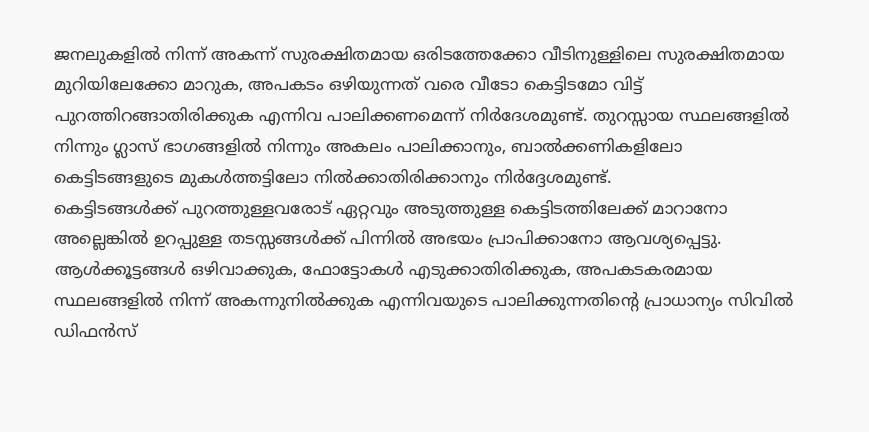ജനലുകളിൽ നിന്ന് അകന്ന് സുരക്ഷിതമായ ഒരിടത്തേക്കോ വീടിനുള്ളിലെ സുരക്ഷിതമായ മുറിയിലേക്കോ മാറുക, അപകടം ഒഴിയുന്നത് വരെ വീടോ കെട്ടിടമോ വിട്ട് പുറത്തിറങ്ങാതിരിക്കുക എന്നിവ പാലിക്കണമെന്ന് നിർദേശമുണ്ട്. തുറസ്സായ സ്ഥലങ്ങളിൽ നിന്നും ഗ്ലാസ് ഭാഗങ്ങളിൽ നിന്നും അകലം പാലിക്കാനും, ബാൽക്കണികളിലോ കെട്ടിടങ്ങളുടെ മുകൾത്തട്ടിലോ നിൽക്കാതിരിക്കാനും നിർദ്ദേശമുണ്ട്.
കെട്ടിടങ്ങൾക്ക് പുറത്തുള്ളവരോട് ഏറ്റവും അടുത്തുള്ള കെട്ടിടത്തിലേക്ക് മാറാനോ അല്ലെങ്കിൽ ഉറപ്പുള്ള തടസ്സങ്ങൾക്ക് പിന്നിൽ അഭയം പ്രാപിക്കാനോ ആവശ്യപ്പെട്ടു. ആൾക്കൂട്ടങ്ങൾ ഒഴിവാക്കുക, ഫോട്ടോകൾ എടുക്കാതിരിക്കുക, അപകടകരമായ സ്ഥലങ്ങളിൽ നിന്ന് അകന്നുനിൽക്കുക എന്നിവയുടെ പാലിക്കുന്നതിന്റെ പ്രാധാന്യം സിവിൽ ഡിഫൻസ്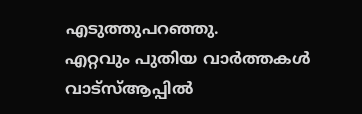എടുത്തുപറഞ്ഞു.
എറ്റവും പുതിയ വാർത്തകൾ വാട്സ്ആപ്പിൽ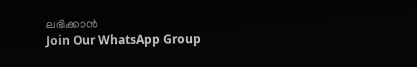ലഭിക്കാൻ
Join Our WhatsApp Group